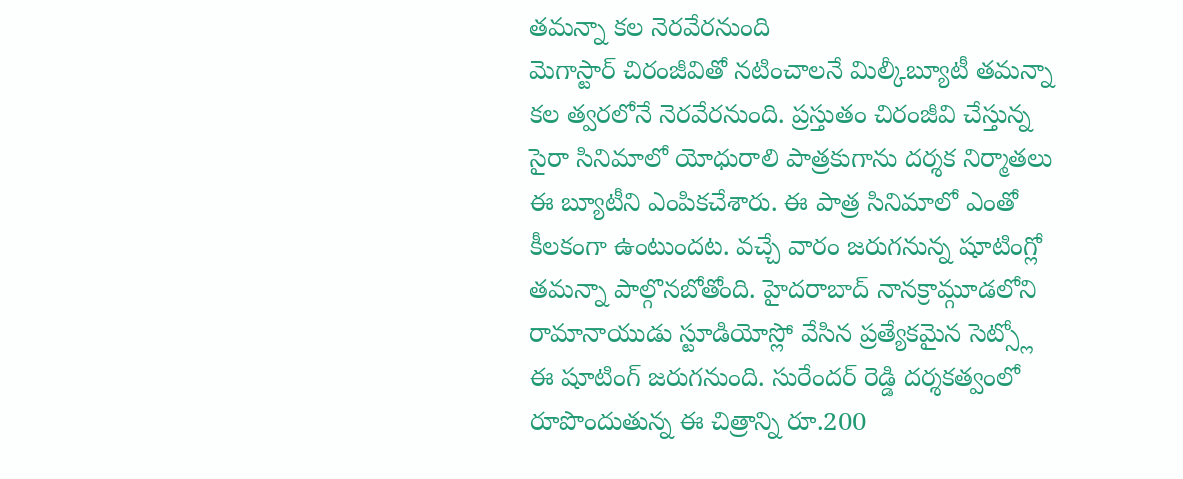తమన్నా కల నెరవేరనుంది
మెగాస్టార్ చిరంజీవితో నటించాలనే మిల్కీబ్యూటీ తమన్నా కల త్వరలోనే నెరవేరనుంది. ప్రస్తుతం చిరంజీవి చేస్తున్న సైరా సినిమాలో యోధురాలి పాత్రకుగాను దర్శక నిర్మాతలు ఈ బ్యూటీని ఎంపికచేశారు. ఈ పాత్ర సినిమాలో ఎంతో కీలకంగా ఉంటుందట. వచ్చే వారం జరుగనున్న షూటింగ్లో తమన్నా పాల్గొనబోతోంది. హైదరాబాద్ నానక్రామ్గూడలోని రామానాయుడు స్టూడియోస్లో వేసిన ప్రత్యేకమైన సెట్స్లో ఈ షూటింగ్ జరుగనుంది. సురేందర్ రెడ్డి దర్శకత్వంలో రూపొందుతున్న ఈ చిత్రాన్ని రూ.200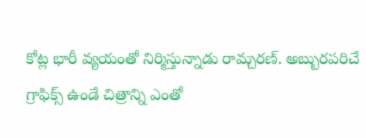కోట్ల భారీ వ్యయంతో నిర్మిస్తున్నాడు రామ్చరణ్. అబ్బురపరిచే గ్రాఫిక్స్ ఉండే చిత్రాన్ని ఎంతో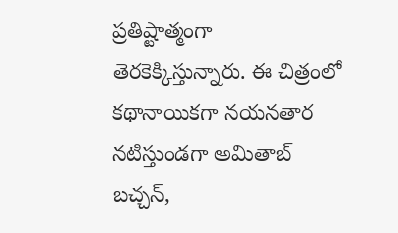ప్రతిష్టాత్మంగా తెరకెక్కిస్తున్నారు. ఈ చిత్రంలో కథానాయికగా నయనతార నటిస్తుండగా అమితాబ్ బచ్చన్,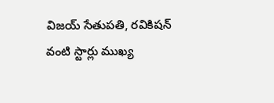విజయ్ సేతుపతి, రవికిషన్ వంటి స్టార్లు ముఖ్య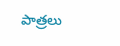పాత్రలు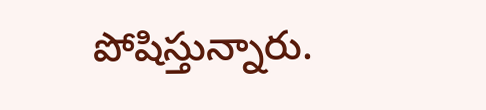పోషిస్తున్నారు.